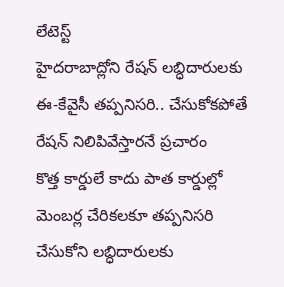లేటెస్ట్
హైదరాబాద్లోని రేషన్ లబ్ధిదారులకు ఈ-కేవైసీ తప్పనిసరి.. చేసుకోకపోతే రేషన్ నిలిపివేస్తారనే ప్రచారం
కొత్త కార్డులే కాదు పాత కార్డుల్లో మెంబర్ల చేరికలకూ తప్పనిసరి చేసుకోని లబ్ధిదారులకు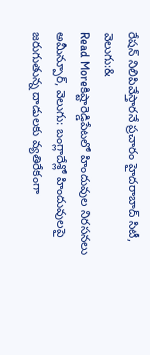రేషన్ నిలిపివేస్తారనే ప్రచారం హైదరాబాద్ సిటీ, వెలుగు:&
Read Moreకిష్టారెడ్డిపేటలో హిందువుల నిరసనలు
అమీన్పూర్, వెలుగు: బంగ్లాదేశ్లో హిందువులపై జరుగుతున్న దాడులకు వ్యతిరేకంగా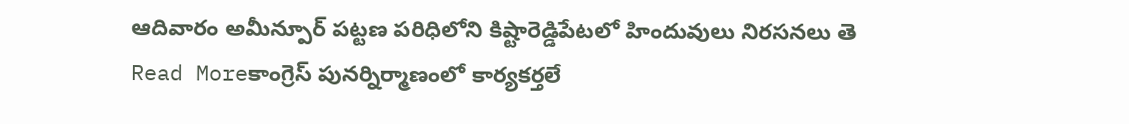ఆదివారం అమీన్పూర్ పట్టణ పరిధిలోని కిష్టారెడ్డిపేటలో హిందువులు నిరసనలు తె
Read Moreకాంగ్రెస్ పునర్నిర్మాణంలో కార్యకర్తలే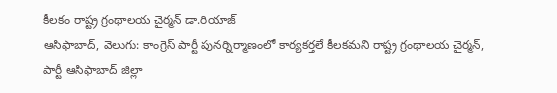కీలకం రాష్ట్ర గ్రంథాలయ చైర్మన్ డా.రియాజ్
ఆసిఫాబాద్, వెలుగు: కాంగ్రెస్ పార్టీ పునర్నిర్మాణంలో కార్యకర్తలే కీలకమని రాష్ట్ర గ్రంథాలయ చైర్మన్, పార్టీ ఆసిఫాబాద్ జిల్లా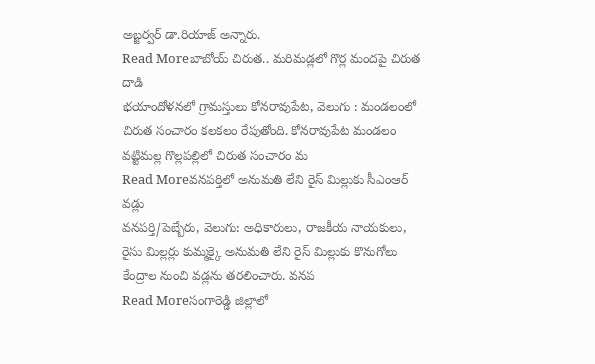అబ్జర్వర్ డా.రియాజ్ అన్నారు.
Read Moreబాబోయ్ చిరుత.. మరిమడ్లలో గొర్ల మందపై చిరుత దాడి
భయాందోళనలో గ్రామస్తులు కోనరావుపేట, వెలుగు : మండలంలో చిరుత సంచారం కలకలం రేపుతోంది. కోనరావుపేట మండలం వట్టిమల్ల గొల్లపల్లిలో చిరుత సంచారం మ
Read Moreవనపర్తిలో అనుమతి లేని రైస్ మిల్లుకు సీఎంఆర్ వడ్లు
వనపర్తి/పెబ్బేరు, వెలుగు: అధికారులు, రాజకీయ నాయకులు, రైసు మిల్లర్లు కుమ్మక్కై అనుమతి లేని రైస్ మిల్లుకు కొనుగోలు కేంద్రాల నుంచి వడ్లను తరలించారు. వనప
Read Moreసంగారెడ్డి జిల్లాలో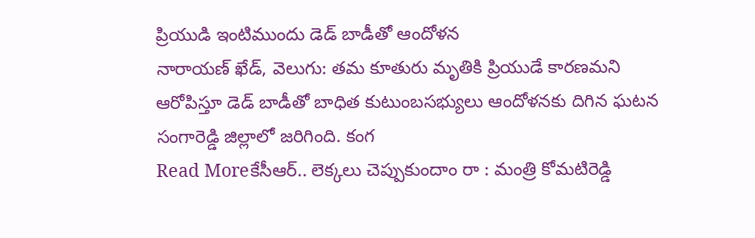ప్రియుడి ఇంటిముందు డెడ్ బాడీతో ఆందోళన
నారాయణ్ ఖేడ్, వెలుగు: తమ కూతురు మృతికి ప్రియుడే కారణమని ఆరోపిస్తూ డెడ్ బాడీతో బాధిత కుటుంబసభ్యులు ఆందోళనకు దిగిన ఘటన సంగారెడ్డి జిల్లాలో జరిగింది. కంగ
Read Moreకేసీఆర్.. లెక్కలు చెప్పుకుందాం రా : మంత్రి కోమటిరెడ్డి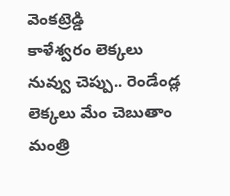వెంకట్రెడ్డి
కాళేశ్వరం లెక్కలు నువ్వు చెప్పు.. రెండేండ్ల లెక్కలు మేం చెబుతాం మంత్రి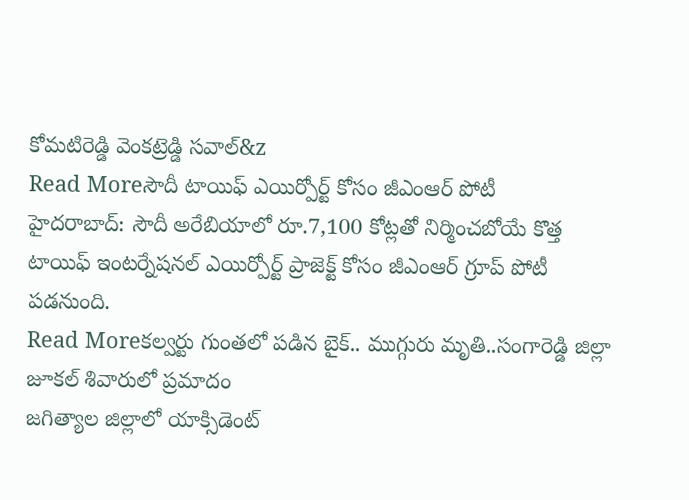కోమటిరెడ్డి వెంకట్రెడ్డి సవాల్&z
Read Moreసౌదీ టాయిఫ్ ఎయిర్పోర్ట్ కోసం జీఎంఆర్ పోటీ
హైదరాబాద్: సౌదీ అరేబియాలో రూ.7,100 కోట్లతో నిర్మించబోయే కొత్త టాయిఫ్ ఇంటర్నేషనల్ ఎయిర్పోర్ట్ ప్రాజెక్ట్ కోసం జీఎంఆర్ గ్రూప్ పోటీ పడనుంది.
Read Moreకల్వర్టు గుంతలో పడిన బైక్.. ముగ్గురు మృతి..సంగారెడ్డి జిల్లా జూకల్ శివారులో ప్రమాదం
జగిత్యాల జిల్లాలో యాక్సిడెంట్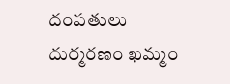దంపతులు దుర్మరణం ఖమ్మం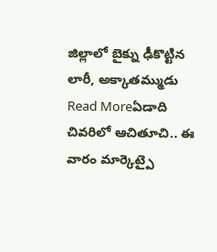జిల్లాలో బైక్ను ఢీకొట్టిన లారీ, అక్కాతమ్ముడు
Read Moreఏడాది చివరిలో ఆచితూచి.. ఈ వారం మార్కెట్పై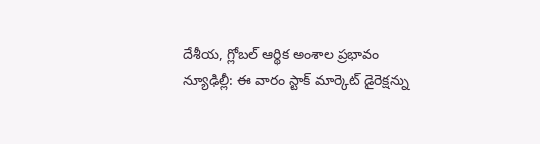దేశీయ, గ్లోబల్ ఆర్థిక అంశాల ప్రభావం
న్యూఢిల్లీ: ఈ వారం స్టాక్ మార్కెట్ డైరెక్షన్ను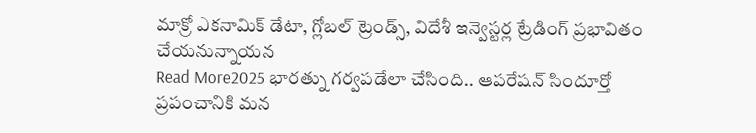మాక్రో ఎకనామిక్ డేటా, గ్లోబల్ ట్రెండ్స్, విదేశీ ఇన్వెస్టర్ల ట్రేడింగ్ ప్రభావితం చేయనున్నాయన
Read More2025 భారత్ను గర్వపడేలా చేసింది.. ఆపరేషన్ సిందూర్తో ప్రపంచానికి మన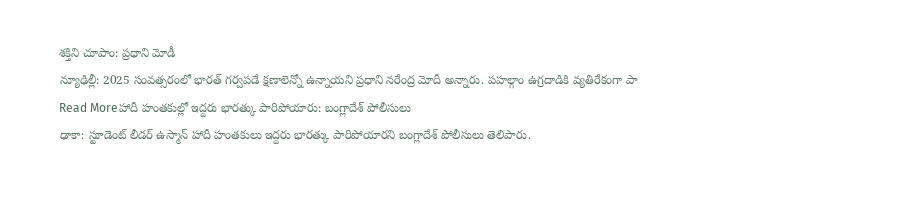శక్తిని చూపాం: ప్రధాని మోడీ
న్యూఢిల్లీ: 2025 సంవత్సరంలో భారత్ గర్వపడే క్షణాలెన్నో ఉన్నాయని ప్రధాని నరేంద్ర మోదీ అన్నారు. పహల్గాం ఉగ్రదాడికి వ్యతిరేకంగా పా
Read Moreహాదీ హంతకుల్లో ఇద్దరు భారత్కు పారిపోయారు: బంగ్లాదేశ్ పోలీసులు
ఢాకా: స్టూడెంట్ లీడర్ ఉస్మాన్ హాదీ హంతకులు ఇద్దరు భారత్కు పారిపోయారని బంగ్లాదేశ్ పోలీసులు తెలిపారు.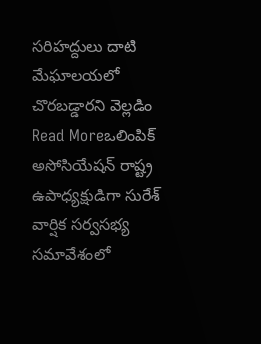సరిహద్దులు దాటి మేఘాలయలో చొరబడ్డారని వెల్లడిం
Read Moreఒలింపిక్ అసోసియేషన్ రాష్ట్ర ఉపాధ్యక్షుడిగా సురేశ్
వార్షిక సర్వసభ్య సమావేశంలో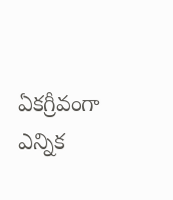ఏకగ్రీవంగా ఎన్నిక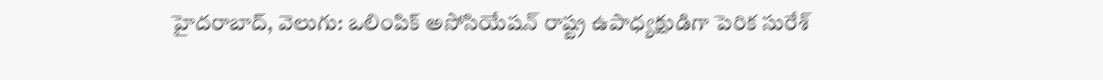హైదరాబాద్, వెలుగు: ఒలింపిక్ అసోసియేషన్ రాష్ట్ర ఉపాధ్యక్షుడిగా పెరిక సురేశ్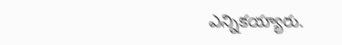ఎన్నికయ్యారు.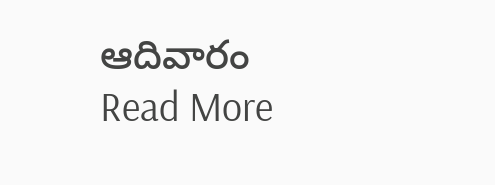ఆదివారం
Read More